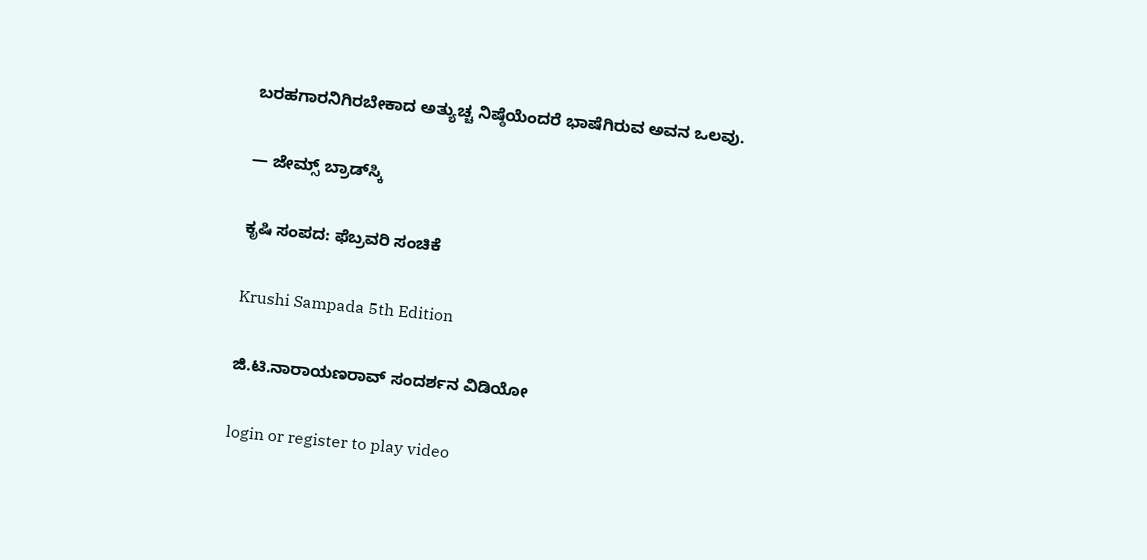ಬರಹಗಾರನಿಗಿರಬೇಕಾದ ಅತ್ಯುಚ್ಚ ನಿಷ್ಠೆಯೆಂದರೆ ಭಾಷೆಗಿರುವ ಅವನ ಒಲವು.

— ಜೇಮ್ಸ್ ಬ್ರಾಡ್‌ಸ್ಕಿ

ಕೃಷಿ ಸಂಪದ: ಫೆಬ್ರವರಿ ಸಂಚಿಕೆ

Krushi Sampada 5th Edition

ಜಿ.ಟಿ.ನಾರಾಯಣರಾವ್ ಸಂದರ್ಶನ ವಿಡಿಯೋ

login or register to play video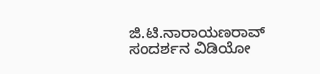ಜಿ.ಟಿ.ನಾರಾಯಣರಾವ್ ಸಂದರ್ಶನ ವಿಡಿಯೋ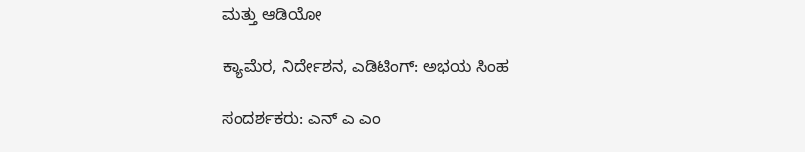ಮತ್ತು ಆಡಿಯೋ

ಕ್ಯಾಮೆರ, ನಿರ್ದೇಶನ, ಎಡಿಟಿಂಗ್: ಅಭಯ ಸಿಂಹ

ಸಂದರ್ಶಕರು: ಎನ್ ಎ ಎಂ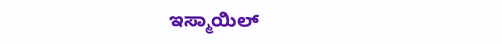ಇಸ್ಮಾಯಿಲ್